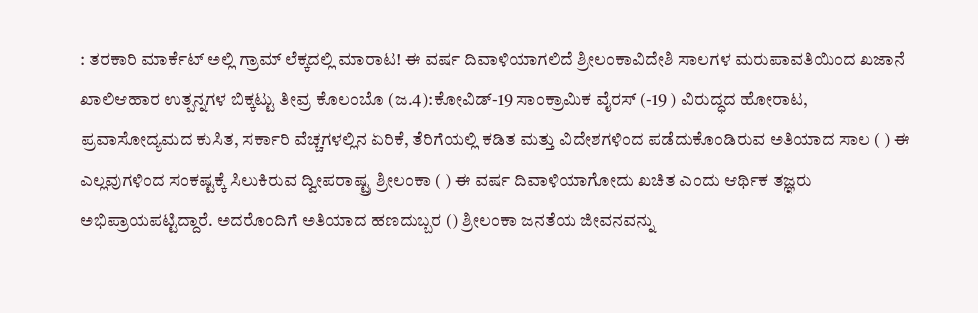: ತರಕಾರಿ ಮಾರ್ಕೆಟ್ ಅಲ್ಲಿ ಗ್ರಾಮ್ ಲೆಕ್ಕದಲ್ಲಿ ಮಾರಾಟ! ಈ ವರ್ಷ ದಿವಾಳಿಯಾಗಲಿದೆ ಶ್ರೀಲಂಕಾವಿದೇಶಿ ಸಾಲಗಳ ಮರುಪಾವತಿಯಿಂದ ಖಜಾನೆ ಖಾಲಿಆಹಾರ ಉತ್ಪನ್ನಗಳ ಬಿಕ್ಕಟ್ಟು ತೀವ್ರ ಕೊಲಂಬೊ (ಜ.4):ಕೋವಿಡ್-19 ಸಾಂಕ್ರಾಮಿಕ ವೈರಸ್ (-19 ) ವಿರುದ್ಧದ ಹೋರಾಟ, ಪ್ರವಾಸೋದ್ಯಮದ ಕುಸಿತ, ಸರ್ಕಾರಿ ವೆಚ್ಚಗಳಲ್ಲಿನ ಏರಿಕೆ, ತೆರಿಗೆಯಲ್ಲಿ ಕಡಿತ ಮತ್ತು ವಿದೇಶಗಳಿಂದ ಪಡೆದುಕೊಂಡಿರುವ ಅತಿಯಾದ ಸಾಲ ( ) ಈ ಎಲ್ಲವುಗಳಿಂದ ಸಂಕಷ್ಟಕ್ಕೆ ಸಿಲುಕಿರುವ ದ್ವೀಪರಾಷ್ಟ್ರ ಶ್ರೀಲಂಕಾ ( ) ಈ ವರ್ಷ ದಿವಾಳಿಯಾಗೋದು ಖಚಿತ ಎಂದು ಆರ್ಥಿಕ ತಜ್ಞರು ಅಭಿಪ್ರಾಯಪಟ್ಟಿದ್ದಾರೆ. ಅದರೊಂದಿಗೆ ಅತಿಯಾದ ಹಣದುಬ್ಬರ () ಶ್ರೀಲಂಕಾ ಜನತೆಯ ಜೀವನವನ್ನು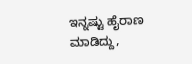ಇನ್ನಷ್ಟು ಹೈರಾಣ ಮಾಡಿದ್ದು,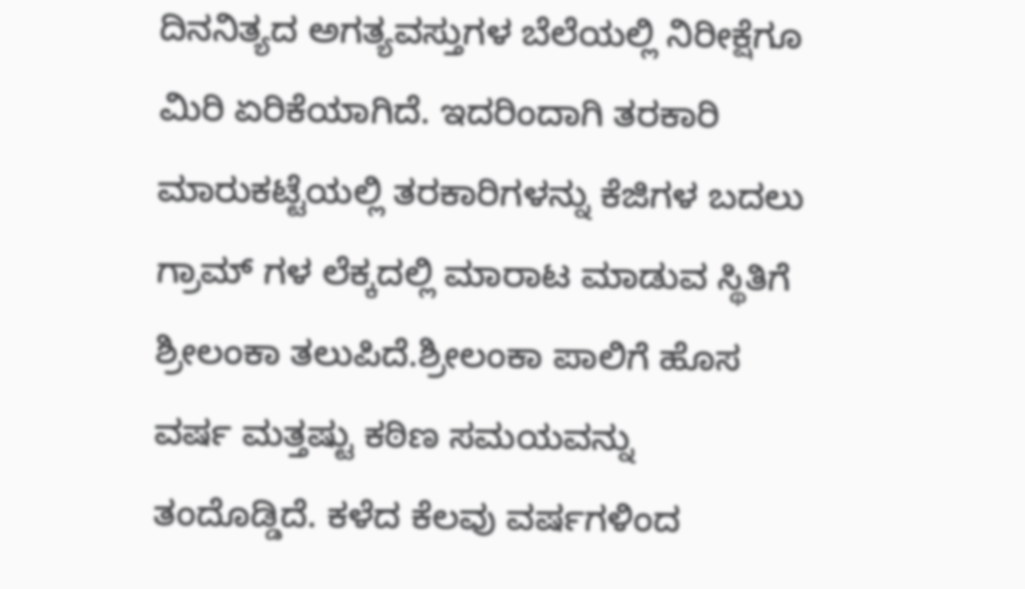ದಿನನಿತ್ಯದ ಅಗತ್ಯವಸ್ತುಗಳ ಬೆಲೆಯಲ್ಲಿ ನಿರೀಕ್ಷೆಗೂ ಮಿರಿ ಏರಿಕೆಯಾಗಿದೆ. ಇದರಿಂದಾಗಿ ತರಕಾರಿ ಮಾರುಕಟ್ಟೆಯಲ್ಲಿ ತರಕಾರಿಗಳನ್ನು ಕೆಜಿಗಳ ಬದಲು ಗ್ರಾಮ್ ಗಳ ಲೆಕ್ಕದಲ್ಲಿ ಮಾರಾಟ ಮಾಡುವ ಸ್ಥಿತಿಗೆ ಶ್ರೀಲಂಕಾ ತಲುಪಿದೆ.ಶ್ರೀಲಂಕಾ ಪಾಲಿಗೆ ಹೊಸ ವರ್ಷ ಮತ್ತಷ್ಟು ಕಠಿಣ ಸಮಯವನ್ನು ತಂದೊಡ್ಡಿದೆ. ಕಳೆದ ಕೆಲವು ವರ್ಷಗಳಿಂದ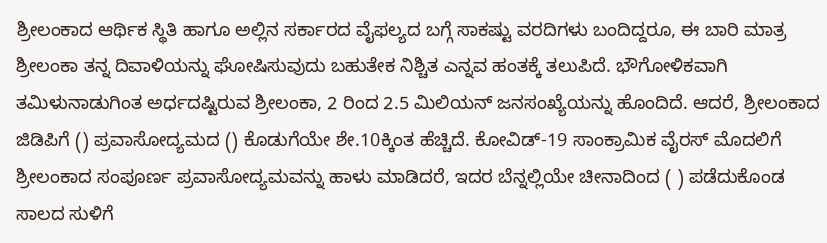ಶ್ರೀಲಂಕಾದ ಆರ್ಥಿಕ ಸ್ಥಿತಿ ಹಾಗೂ ಅಲ್ಲಿನ ಸರ್ಕಾರದ ವೈಫಲ್ಯದ ಬಗ್ಗೆ ಸಾಕಷ್ಟು ವರದಿಗಳು ಬಂದಿದ್ದರೂ, ಈ ಬಾರಿ ಮಾತ್ರ ಶ್ರೀಲಂಕಾ ತನ್ನ ದಿವಾಳಿಯನ್ನು ಘೋಷಿಸುವುದು ಬಹುತೇಕ ನಿಶ್ಚಿತ ಎನ್ನವ ಹಂತಕ್ಕೆ ತಲುಪಿದೆ. ಭೌಗೋಳಿಕವಾಗಿ ತಮಿಳುನಾಡುಗಿಂತ ಅರ್ಧದಷ್ಟಿರುವ ಶ್ರೀಲಂಕಾ, 2 ರಿಂದ 2.5 ಮಿಲಿಯನ್ ಜನಸಂಖ್ಯೆಯನ್ನು ಹೊಂದಿದೆ. ಆದರೆ, ಶ್ರೀಲಂಕಾದ ಜಿಡಿಪಿಗೆ () ಪ್ರವಾಸೋದ್ಯಮದ () ಕೊಡುಗೆಯೇ ಶೇ.10ಕ್ಕಿಂತ ಹೆಚ್ಚಿದೆ. ಕೋವಿಡ್-19 ಸಾಂಕ್ರಾಮಿಕ ವೈರಸ್ ಮೊದಲಿಗೆ ಶ್ರೀಲಂಕಾದ ಸಂಪೂರ್ಣ ಪ್ರವಾಸೋದ್ಯಮವನ್ನು ಹಾಳು ಮಾಡಿದರೆ, ಇದರ ಬೆನ್ನಲ್ಲಿಯೇ ಚೀನಾದಿಂದ ( ) ಪಡೆದುಕೊಂಡ ಸಾಲದ ಸುಳಿಗೆ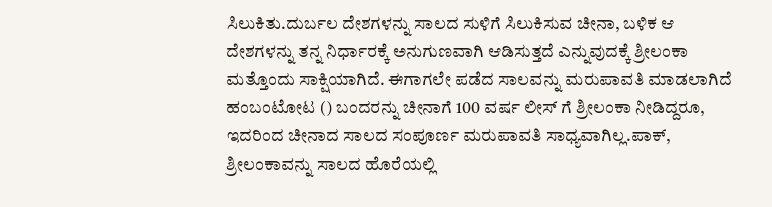ಸಿಲುಕಿತು.ದುರ್ಬಲ ದೇಶಗಳನ್ನು ಸಾಲದ ಸುಳಿಗೆ ಸಿಲುಕಿಸುವ ಚೀನಾ, ಬಳಿಕ ಆ ದೇಶಗಳನ್ನು ತನ್ನ ನಿರ್ಧಾರಕ್ಕೆ ಅನುಗುಣವಾಗಿ ಆಡಿಸುತ್ತದೆ ಎನ್ನುವುದಕ್ಕೆ ಶ್ರೀಲಂಕಾ ಮತ್ತೊಂದು ಸಾಕ್ಷಿಯಾಗಿದೆ. ಈಗಾಗಲೇ ಪಡೆದ ಸಾಲವನ್ನು ಮರುಪಾವತಿ ಮಾಡಲಾಗಿದೆ ಹಂಬಂಟೋಟ () ಬಂದರನ್ನು ಚೀನಾಗೆ 100 ವರ್ಷ ಲೀಸ್ ಗೆ ಶ್ರೀಲಂಕಾ ನೀಡಿದ್ದರೂ, ಇದರಿಂದ ಚೀನಾದ ಸಾಲದ ಸಂಪೂರ್ಣ ಮರುಪಾವತಿ ಸಾಧ್ಯವಾಗಿಲ್ಲ.ಪಾಕ್, ಶ್ರೀಲಂಕಾವನ್ನು ಸಾಲದ ಹೊರೆಯಲ್ಲಿ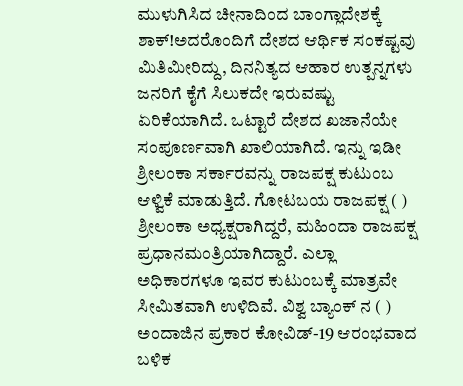ಮುಳುಗಿಸಿದ ಚೀನಾದಿಂದ ಬಾಂಗ್ಲಾದೇಶಕ್ಕೆ ಶಾಕ್!ಅದರೊಂದಿಗೆ ದೇಶದ ಆರ್ಥಿಕ ಸಂಕಷ್ಟವು ಮಿತಿಮೀರಿದ್ದು, ದಿನನಿತ್ಯದ ಆಹಾರ ಉತ್ಪನ್ನಗಳು ಜನರಿಗೆ ಕೈಗೆ ಸಿಲುಕದೇ ಇರುವಷ್ಟು ಏರಿಕೆಯಾಗಿದೆ. ಒಟ್ಟಾರೆ ದೇಶದ ಖಜಾನೆಯೇ ಸಂಪೂರ್ಣವಾಗಿ ಖಾಲಿಯಾಗಿದೆ. ಇನ್ನು ಇಡೀ ಶ್ರೀಲಂಕಾ ಸರ್ಕಾರವನ್ನು ರಾಜಪಕ್ಷ ಕುಟುಂಬ ಆಳ್ವಿಕೆ ಮಾಡುತ್ತಿದೆ. ಗೋಟಬಯ ರಾಜಪಕ್ಷ ( ) ಶ್ರೀಲಂಕಾ ಅಧ್ಯಕ್ಷರಾಗಿದ್ದರೆ, ಮಹಿಂದಾ ರಾಜಪಕ್ಷ ಪ್ರಧಾನಮಂತ್ರಿಯಾಗಿದ್ದಾರೆ. ಎಲ್ಲಾ ಅಧಿಕಾರಗಳೂ ಇವರ ಕುಟುಂಬಕ್ಕೆ ಮಾತ್ರವೇ ಸೀಮಿತವಾಗಿ ಉಳಿದಿವೆ. ವಿಶ್ವ ಬ್ಯಾಂಕ್ ನ ( ) ಅಂದಾಜಿನ ಪ್ರಕಾರ ಕೋವಿಡ್-19 ಆರಂಭವಾದ ಬಳಿಕ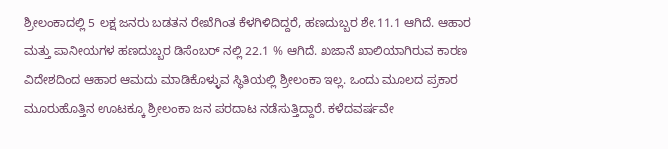ಶ್ರೀಲಂಕಾದಲ್ಲಿ 5 ಲಕ್ಷ ಜನರು ಬಡತನ ರೇಖೆಗಿಂತ ಕೆಳಗಿಳಿದಿದ್ದರೆ, ಹಣದುಬ್ಬರ ಶೇ.11.1 ಆಗಿದೆ. ಆಹಾರ ಮತ್ತು ಪಾನೀಯಗಳ ಹಣದುಬ್ಬರ ಡಿಸೆಂಬರ್ ನಲ್ಲಿ 22.1 % ಆಗಿದೆ. ಖಜಾನೆ ಖಾಲಿಯಾಗಿರುವ ಕಾರಣ ವಿದೇಶದಿಂದ ಆಹಾರ ಆಮದು ಮಾಡಿಕೊಳ್ಳುವ ಸ್ಥಿತಿಯಲ್ಲಿ ಶ್ರೀಲಂಕಾ ಇಲ್ಲ. ಒಂದು ಮೂಲದ ಪ್ರಕಾರ ಮೂರುಹೊತ್ತಿನ ಊಟಕ್ಕೂ ಶ್ರೀಲಂಕಾ ಜನ ಪರದಾಟ ನಡೆಸುತ್ತಿದ್ದಾರೆ. ಕಳೆದವರ್ಷವೇ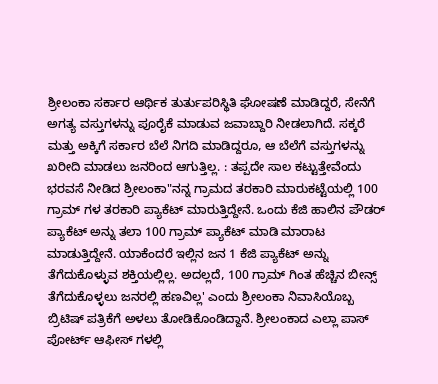ಶ್ರೀಲಂಕಾ ಸರ್ಕಾರ ಆರ್ಥಿಕ ತುರ್ತುಪರಿಸ್ಥಿತಿ ಘೋಷಣೆ ಮಾಡಿದ್ದರೆ, ಸೇನೆಗೆ ಅಗತ್ಯ ವಸ್ತುಗಳನ್ನು ಪೂರೈಕೆ ಮಾಡುವ ಜವಾಬ್ದಾರಿ ನೀಡಲಾಗಿದೆ. ಸಕ್ಕರೆ ಮತ್ತು ಅಕ್ಕಿಗೆ ಸರ್ಕಾರ ಬೆಲೆ ನಿಗದಿ ಮಾಡಿದ್ದರೂ, ಆ ಬೆಲೆಗೆ ವಸ್ತುಗಳನ್ನು ಖರೀದಿ ಮಾಡಲು ಜನರಿಂದ ಆಗುತ್ತಿಲ್ಲ. : ತಪ್ಪದೇ ಸಾಲ ಕಟ್ಟುತ್ತೇವೆಂದು ಭರವಸೆ ನೀಡಿದ ಶ್ರೀಲಂಕಾ"ನನ್ನ ಗ್ರಾಮದ ತರಕಾರಿ ಮಾರುಕಟ್ಟೆಯಲ್ಲಿ 100 ಗ್ರಾಮ್ ಗಳ ತರಕಾರಿ ಪ್ಯಾಕೆಟ್ ಮಾರುತ್ತಿದ್ದೇನೆ. ಒಂದು ಕೆಜಿ ಹಾಲಿನ ಪೌಡರ್ ಪ್ಯಾಕೆಟ್ ಅನ್ನು ತಲಾ 100 ಗ್ರಾಮ್ ಪ್ಯಾಕೆಟ್ ಮಾಡಿ ಮಾರಾಟ ಮಾಡುತ್ತಿದ್ದೇನೆ. ಯಾಕೆಂದರೆ ಇಲ್ಲಿನ ಜನ 1 ಕೆಜಿ ಪ್ಯಾಕೆಟ್ ಅನ್ನು ತೆಗೆದುಕೊಳ್ಳುವ ಶಕ್ತಿಯಲ್ಲಿಲ್ಲ. ಅದಲ್ಲದೆ, 100 ಗ್ರಾಮ್ ಗಿಂತ ಹೆಚ್ಚಿನ ಬೀನ್ಸ್ ತೆಗೆದುಕೊಳ್ಳಲು ಜನರಲ್ಲಿ ಹಣವಿಲ್ಲ' ಎಂದು ಶ್ರೀಲಂಕಾ ನಿವಾಸಿಯೊಬ್ಬ ಬ್ರಿಟಿಷ್ ಪತ್ರಿಕೆಗೆ ಅಳಲು ತೋಡಿಕೊಂಡಿದ್ದಾನೆ. ಶ್ರೀಲಂಕಾದ ಎಲ್ಲಾ ಪಾಸ್ ಪೋರ್ಟ್ ಆಫೀಸ್ ಗಳಲ್ಲಿ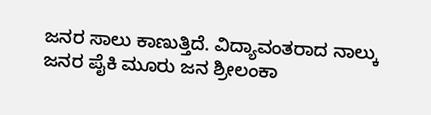ಜನರ ಸಾಲು ಕಾಣುತ್ತಿದೆ. ವಿದ್ಯಾವಂತರಾದ ನಾಲ್ಕು ಜನರ ಪೈಕಿ ಮೂರು ಜನ ಶ್ರೀಲಂಕಾ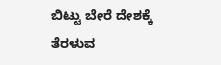ಬಿಟ್ಟು ಬೇರೆ ದೇಶಕ್ಕೆ ತೆರಳುವ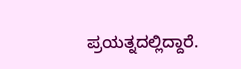ಪ್ರಯತ್ನದಲ್ಲಿದ್ದಾರೆ.